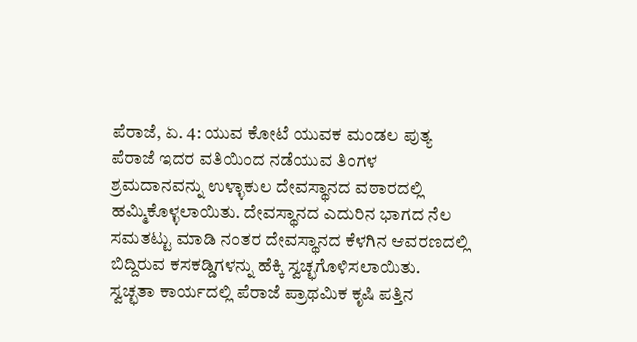ಪೆರಾಜೆ, ಏ. 4: ಯುವ ಕೋಟೆ ಯುವಕ ಮಂಡಲ ಪುತ್ಯ ಪೆರಾಜೆ ಇದರ ವತಿಯಿಂದ ನಡೆಯುವ ತಿಂಗಳ ಶ್ರಮದಾನವನ್ನು ಉಳ್ಳಾಕುಲ ದೇವಸ್ಥಾನದ ವಠಾರದಲ್ಲಿ ಹಮ್ಮಿಕೊಳ್ಳಲಾಯಿತು. ದೇವಸ್ಥಾನದ ಎದುರಿನ ಭಾಗದ ನೆಲ ಸಮತಟ್ಟು ಮಾಡಿ ನಂತರ ದೇವಸ್ಥಾನದ ಕೆಳಗಿನ ಆವರಣದಲ್ಲಿ ಬಿದ್ದಿರುವ ಕಸಕಡ್ಡಿಗಳನ್ನು ಹೆಕ್ಕಿ ಸ್ವಚ್ಛಗೊಳಿಸಲಾಯಿತು.
ಸ್ವಚ್ಛತಾ ಕಾರ್ಯದಲ್ಲಿ ಪೆರಾಜೆ ಪ್ರಾಥಮಿಕ ಕೃಷಿ ಪತ್ತಿನ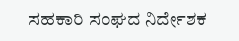ಸಹಕಾರಿ ಸಂಘದ ನಿರ್ದೇಶಕ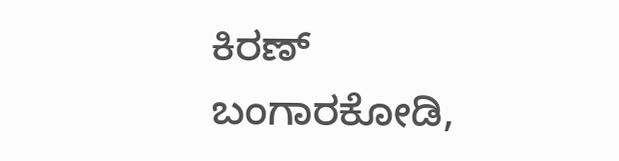ಕಿರಣ್ ಬಂಗಾರಕೋಡಿ,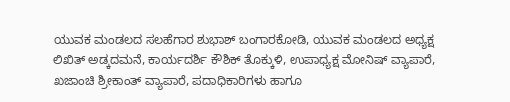ಯುವಕ ಮಂಡಲದ ಸಲಹೆಗಾರ ಶುಭಾಶ್ ಬಂಗಾರಕೋಡಿ, ಯುವಕ ಮಂಡಲದ ಅಧ್ಯಕ್ಷ ಲಿಖಿತ್ ಅಡ್ಕದಮನೆ, ಕಾರ್ಯದರ್ಶಿ ಕೌಶಿಕ್ ತೊಕ್ಕುಳಿ, ಉಪಾಧ್ಯಕ್ಷ ಮೋನಿಷ್ ವ್ಯಾಪಾರೆ, ಖಜಾಂಚಿ ಶ್ರೀಕಾಂತ್ ವ್ಯಾಪಾರೆ, ಪದಾಧಿಕಾರಿಗಳು ಹಾಗೂ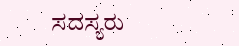ಸದಸ್ಯರು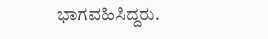ಭಾಗವಹಿಸಿದ್ದರು.